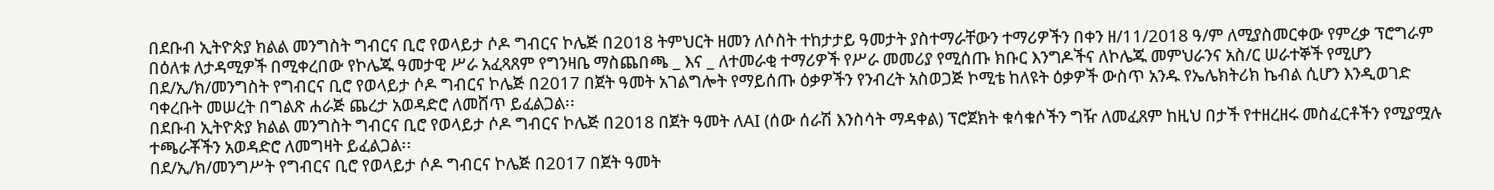በደቡብ ኢትዮጵያ ክልል መንግስት ግብርና ቢሮ የወላይታ ሶዶ ግብርና ኮሌጅ በ2018 ትምህርት ዘመን ለሶስት ተከታታይ ዓመታት ያስተማራቸውን ተማሪዎችን በቀን ዘ/11/2018 ዓ/ም ለሚያስመርቀው የምረቃ ፕሮግራም በዕለቱ ለታዳሚዎች በሚቀረበው የኮሌጁ ዓመታዊ ሥራ አፈጻጸም የግንዛቤ ማስጨበጫ _ እና _ ለተመራቂ ተማሪዎች የሥራ መመሪያ የሚሰጡ ክቡር እንግዶችና ለኮሌጁ መምህራንና አስ/ር ሠራተኞች የሚሆን
በደ/ኢ/ክ/መንግስት የግብርና ቢሮ የወላይታ ሶዶ ግብርና ኮሌጅ በ2017 በጀት ዓመት አገልግሎት የማይሰጡ ዕቃዎችን የንብረት አስወጋጅ ኮሚቴ ከለዩት ዕቃዎች ውስጥ አንዱ የኤሌክትሪክ ኬብል ሲሆን እንዲወገድ ባቀረቡት መሠረት በግልጽ ሐራጅ ጨረታ አወዳድሮ ለመሸጥ ይፈልጋል፡፡
በደቡብ ኢትዮጵያ ክልል መንግስት ግብርና ቢሮ የወላይታ ሶዶ ግብርና ኮሌጅ በ2018 በጀት ዓመት ለAI (ሰው ሰራሽ እንስሳት ማዳቀል) ፕሮጀክት ቁሳቁሶችን ግዥ ለመፈጸም ከዚህ በታች የተዘረዘሩ መስፈርቶችን የሚያሟሉ ተጫራቾችን አወዳድሮ ለመግዛት ይፈልጋል፡፡
በደ/ኢ/ክ/መንግሥት የግብርና ቢሮ የወላይታ ሶዶ ግብርና ኮሌጅ በ2017 በጀት ዓመት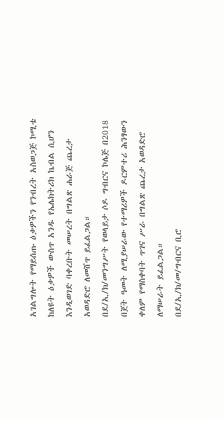አገልግሎት የማይሰጡ ዕቃዎችን የንብረት አስወጋጅ ኮሚቴ ከለዩት ዕቃዎች ውስጥ አንዱ የኤሌክትሪክ ኬብል ሲሆን እንዲወገድ ባቀረቡት መሠረት በግልጽ ሐራጅ ጨረታ አወዳድሮ ለመሸጥ ይፈልጋል።
በደ/ኢ/ክ/መንግሥት የወላይታ ሶዶ ግብርና ኮሌጅ በ2018 በጀት ዓመት ለሚያሠራው የተማሪዎች ዶርምተሪ ሕንፃውን ቀለም የማስቀባት ጥገና ሥራ በግልጽ ጨረታ አወዳድሮ ለማሠራት ይፈልጋል።
በደ/ኢ/ክ/መ/ግብርና ቢሮ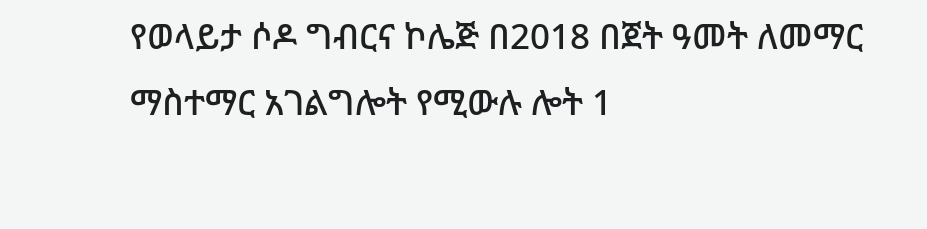የወላይታ ሶዶ ግብርና ኮሌጅ በ2018 በጀት ዓመት ለመማር ማስተማር አገልግሎት የሚውሉ ሎት 1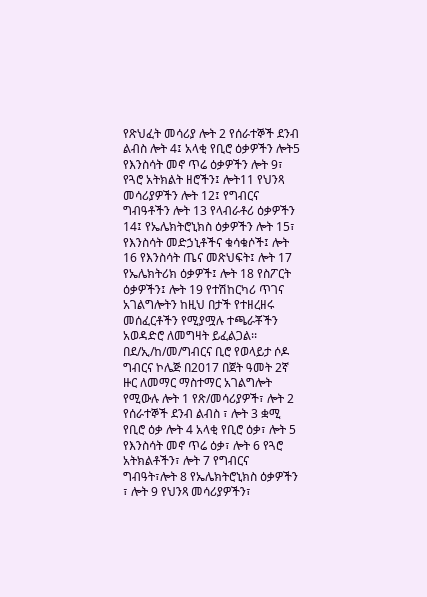የጽህፈት መሳሪያ ሎት 2 የሰራተኞች ደንብ ልብስ ሎት 4፤ አላቂ የቢሮ ዕቃዎችን ሎት5 የእንስሳት መኖ ጥሬ ዕቃዎችን ሎት 9፣ የጓሮ አትክልት ዘሮችን፤ ሎት11 የህንጻ መሳሪያዎችን ሎት 12፤ የግብርና ግብዓቶችን ሎት 13 የላብራቶሪ ዕቃዎችን 14፤ የኤሌክትሮኒክስ ዕቃዎችን ሎት 15፣ የእንስሳት መድኃኒቶችና ቁሳቁሶች፤ ሎት 16 የእንስሳት ጤና መጽህፍት፤ ሎት 17 የኤሌክትሪክ ዕቃዎች፤ ሎት 18 የስፖርት ዕቃዎችን፤ ሎት 19 የተሽከርካሪ ጥገና አገልግሎትን ከዚህ በታች የተዘረዘሩ መሰፈርቶችን የሚያሟሉ ተጫራቾችን አወዳድሮ ለመግዛት ይፈልጋል፡፡
በደ/ኢ/ከ/መ/ግብርና ቢሮ የወላይታ ሶዶ ግብርና ኮሌጅ በ2017 በጀት ዓመት 2ኛ ዙር ለመማር ማስተማር አገልግሎት የሚውሉ ሎት 1 የጽ/መሳሪያዎች፣ ሎት 2 የሰራተኞች ደንብ ልብስ ፣ ሎት 3 ቋሚ የቢሮ ዕቃ ሎት 4 አላቂ የቢሮ ዕቃ፣ ሎት 5 የእንስሳት መኖ ጥሬ ዕቃ፣ ሎት 6 የጓሮ አትክልቶችን፣ ሎት 7 የግብርና ግብዓት፣ሎት 8 የኤሌክትሮኒክስ ዕቃዎችን ፣ ሎት 9 የህንጻ መሳሪያዎችን፣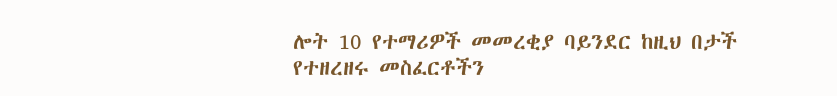ሎት 10 የተማሪዎች መመረቂያ ባይንደር ከዚህ በታች የተዘረዘሩ መስፈርቶችን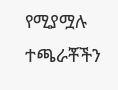የሚያሟሉ ተጫራቾችን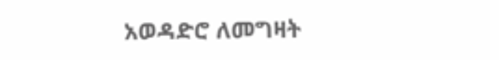አወዳድሮ ለመግዛት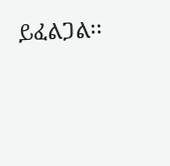ይፈልጋል፡፡